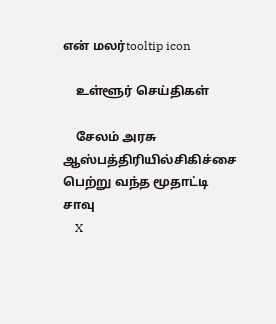என் மலர்tooltip icon

    உள்ளூர் செய்திகள்

    சேலம் அரசு ஆஸ்பத்திரியில்சிகிச்சை பெற்று வந்த மூதாட்டி சாவு
    X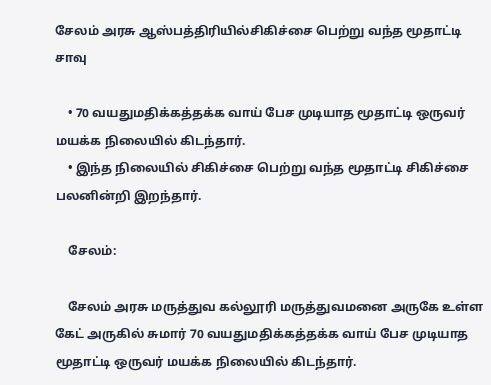சேலம் அரசு ஆஸ்பத்திரியில்சிகிச்சை பெற்று வந்த மூதாட்டி சாவு

    • 70 வயதுமதிக்கத்தக்க வாய் பேச முடியாத மூதாட்டி ஒருவர் மயக்க நிலையில் கிடந்தார்.
    • இந்த நிலையில் சிகிச்சை பெற்று வந்த மூதாட்டி சிகிச்சை பலனின்றி இறந்தார்.

    சேலம்:

    சேலம் அரசு மருத்துவ கல்லூரி மருத்துவமனை அருகே உள்ள கேட் அருகில் சுமார் 70 வயதுமதிக்கத்தக்க வாய் பேச முடியாத மூதாட்டி ஒருவர் மயக்க நிலையில் கிடந்தார்.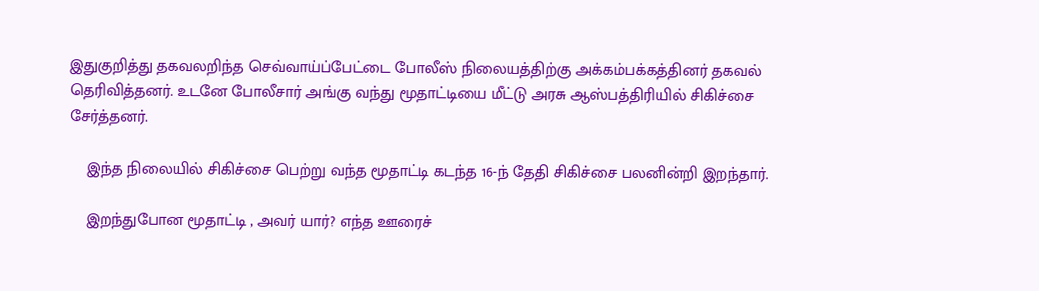இதுகுறித்து தகவலறிந்த செவ்வாய்ப்பேட்டை போலீஸ் நிலையத்திற்கு அக்கம்பக்கத்தினர் தகவல் தெரிவித்தனர். உடனே போலீசார் அங்கு வந்து மூதாட்டியை மீட்டு அரசு ஆஸ்பத்திரியில் சிகிச்சை சேர்த்தனர்.

    இந்த நிலையில் சிகிச்சை பெற்று வந்த மூதாட்டி கடந்த 16-ந் தேதி சிகிச்சை பலனின்றி இறந்தார்.

    இறந்துபோன மூதாட்டி , அவர் யார்? எந்த ஊரைச்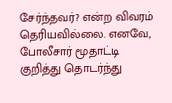சேர்ந்தவர்? என்ற விவரம் தெரியவில்லை. எனவே, போலீசார் மூதாட்டி குறித்து தொடர்ந்து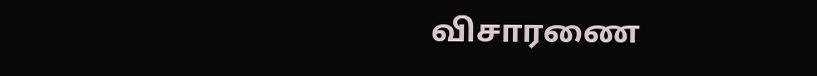விசாரணை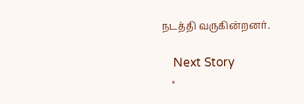நடத்தி வருகின்றனர்.

    Next Story
    ×